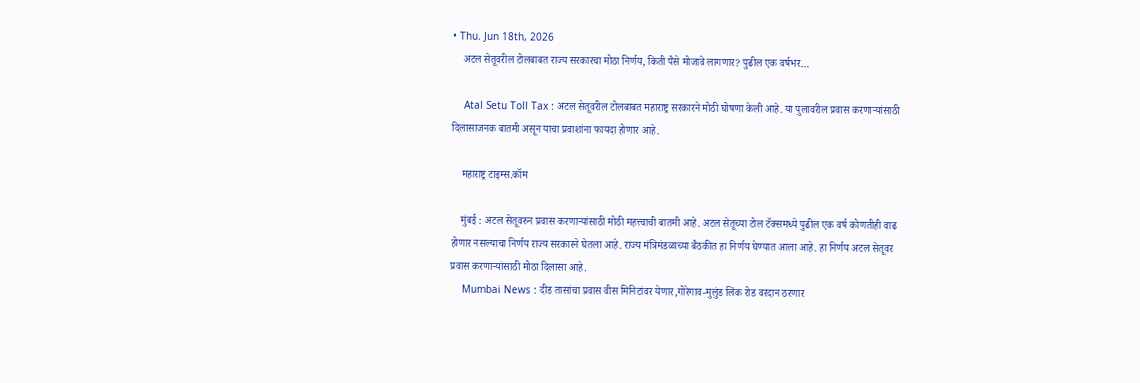• Thu. Jun 18th, 2026
    अटल सेतूवरील टोलबाबत राज्य सरकारचा मोठा निर्णय, किती पैसे मोजावे लागणार? पुढील एक वर्षभर…

    Atal Setu Toll Tax : अटल सेतूवरील टोलबाबत महाराष्ट्र सरकारने मोठी घोषणा केली आहे. या पुलावरील प्रवास करणाऱ्यांसाठी दिलासाजनक बातमी असून याचा प्रवाशांना फायदा होणार आहे.

    महाराष्ट्र टाइम्स.कॉम

    मुंबई : अटल सेतूवरुन प्रवास करणाऱ्यांसाठी मोठी महत्त्वाची बातमी आहे. अटल सेतूच्या टोल टॅक्समध्ये पुढील एक वर्ष कोणतीही वाढ होणार नसल्याचा निर्णय राज्य सरकारने घेतला आहे. राज्य मंत्रिमंडळाच्या बैठकीत हा निर्णय घेण्यात आला आहे. हा निर्णय अटल सेतूवर प्रवास करणाऱ्यांसाठी मोठा दिलासा आहे.
    Mumbai News : दीड तासांचा प्रवास वीस मिनिटांवर येणार,गोरेगाव-मुलुंड लिंक रोड वरदान ठरणार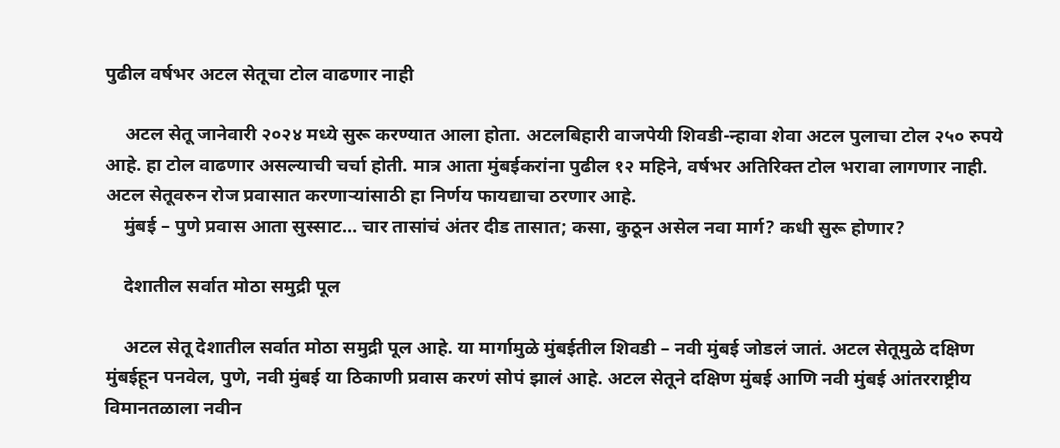पुढील वर्षभर अटल सेतूचा टोल वाढणार नाही

    अटल सेतू जानेवारी २०२४ मध्ये सुरू करण्यात आला होता. अटलबिहारी वाजपेयी शिवडी-न्हावा शेवा अटल पुलाचा टोल २५० रुपये आहे. हा टोल वाढणार असल्याची चर्चा होती. मात्र आता मुंबईकरांना पुढील १२ महिने, वर्षभर अतिरिक्त टोल भरावा लागणार नाही. अटल सेतूवरुन रोज प्रवासात करणाऱ्यांसाठी हा निर्णय फायद्याचा ठरणार आहे.
    मुंबई – पुणे प्रवास आता सुस्साट… चार तासांचं अंतर दीड तासात; कसा, कुठून असेल नवा मार्ग? कधी सुरू होणार?

    देशातील सर्वात मोठा समुद्री पूल

    अटल सेतू देशातील सर्वात मोठा समुद्री पूल आहे. या मार्गामुळे मुंबईतील शिवडी – नवी मुंबई जोडलं जातं. अटल सेतूमुळे दक्षिण मुंबईहून पनवेल, पुणे, नवी मुंबई या ठिकाणी प्रवास करणं सोपं झालं आहे. अटल सेतूने दक्षिण मुंबई आणि नवी मुंबई आंतरराष्ट्रीय विमानतळाला नवीन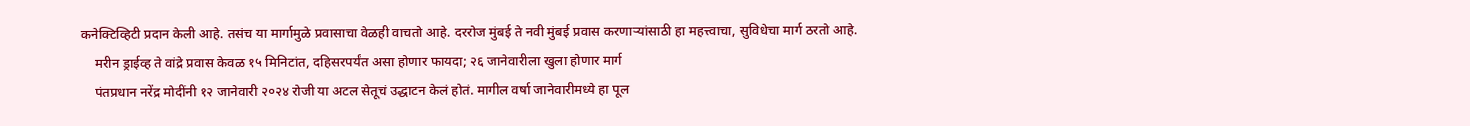कनेक्टिव्हिटी प्रदान केली आहे. तसंच या मार्गामुळे प्रवासाचा वेळही वाचतो आहे. दररोज मुंबई ते नवी मुंबई प्रवास करणाऱ्यांसाठी हा महत्त्वाचा, सुविधेचा मार्ग ठरतो आहे.
    मरीन ड्राईव्ह ते वांद्रे प्रवास केवळ १५ मिनिटांत, दहिसरपर्यंत असा होणार फायदा; २६ जानेवारीला खुला होणार मार्ग
    पंतप्रधान नरेंद्र मोदींनी १२ जानेवारी २०२४ रोजी या अटल सेतूचं उद्धाटन केलं होतं. मागील वर्षा जानेवारीमध्ये हा पूल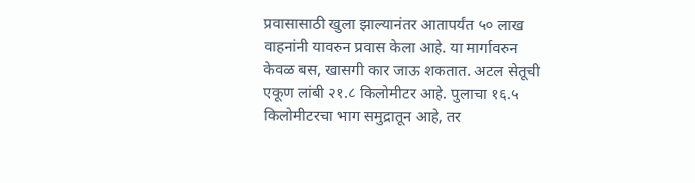प्रवासासाठी खुला झाल्यानंतर आतापर्यंत ५० लाख वाहनांनी यावरुन प्रवास केला आहे. या मार्गावरुन केवळ बस, खासगी कार जाऊ शकतात. अटल सेतूची एकूण लांबी २१.८ किलोमीटर आहे. पुलाचा १६.५ किलोमीटरचा भाग समुद्रातून आहे, तर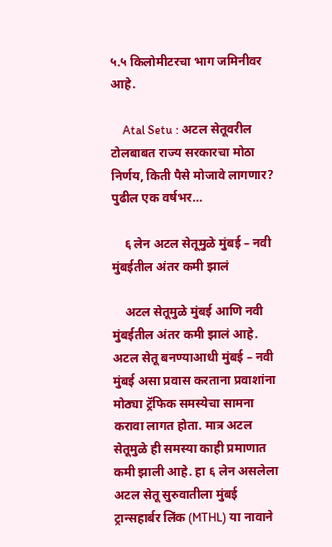५.५ किलोमीटरचा भाग जमिनीवर आहे.

    Atal Setu : अटल सेतूवरील टोलबाबत राज्य सरकारचा मोठा निर्णय, किती पैसे मोजावे लागणार? पुढील एक वर्षभर…

    ६ लेन अटल सेतूमुळे मुंबई – नवी मुंबईतील अंतर कमी झालं

    अटल सेतूमुळे मुंबई आणि नवी मुंबईतील अंतर कमी झालं आहे. अटल सेतू बनण्याआधी मुंबई – नवी मुंबई असा प्रवास करताना प्रवाशांना मोठ्या ट्रॅफिक समस्येचा सामना करावा लागत होता. मात्र अटल सेतूमुळे ही समस्या काही प्रमाणात कमी झाली आहे. हा ६ लेन असलेला अटल सेतू सुरुवातीला मुंबई ट्रान्सहार्बर लिंक (MTHL) या नावाने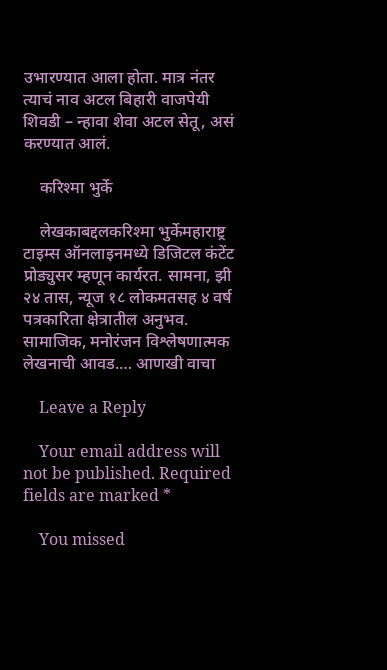उभारण्यात आला होता. मात्र नंतर त्याचं नाव अटल बिहारी वाजपेयी शिवडी – न्हावा शेवा अटल सेतू, असं करण्यात आलं.

    करिश्मा भुर्के

    लेखकाबद्दलकरिश्मा भुर्केमहाराष्ट्र टाइम्स ऑनलाइनमध्ये डिजिटल कंटेंट प्रोड्युसर म्हणून कार्यरत. सामना, झी २४ तास, न्यूज १८ लोकमतसह ४ वर्ष पत्रकारिता क्षेत्रातील अनुभव. सामाजिक, मनोरंजन विश्लेषणात्मक लेखनाची आवड.… आणखी वाचा

    Leave a Reply

    Your email address will not be published. Required fields are marked *

    You missed